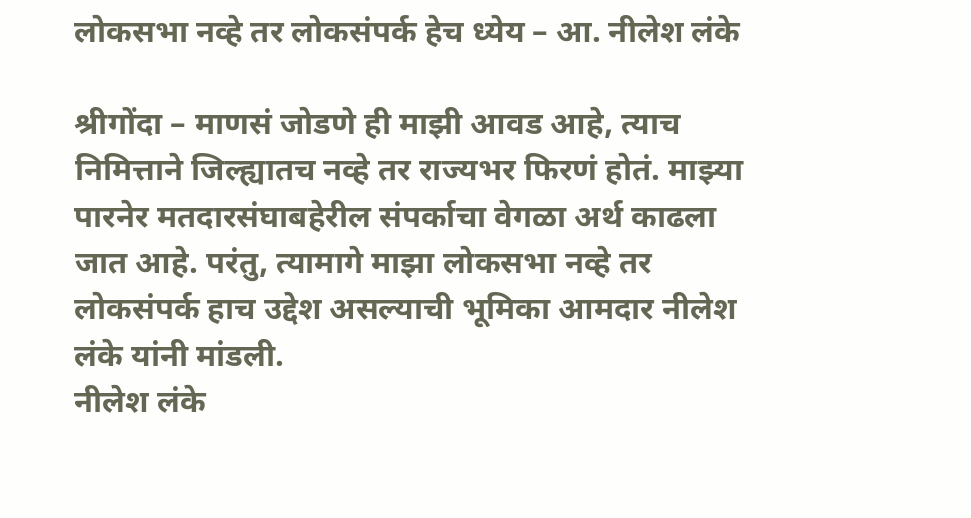लोकसभा नव्हे तर लोकसंपर्क हेच ध्येय – आ. नीलेश लंके

श्रीगोंदा – माणसं जोडणे ही माझी आवड आहे, त्याच निमित्ताने जिल्ह्यातच नव्हे तर राज्यभर फिरणं होतं. माझ्या पारनेर मतदारसंघाबहेरील संपर्काचा वेगळा अर्थ काढला जात आहे. परंतु, त्यामागे माझा लोकसभा नव्हे तर लोकसंपर्क हाच उद्देश असल्याची भूमिका आमदार नीलेश लंके यांनी मांडली.
नीलेश लंके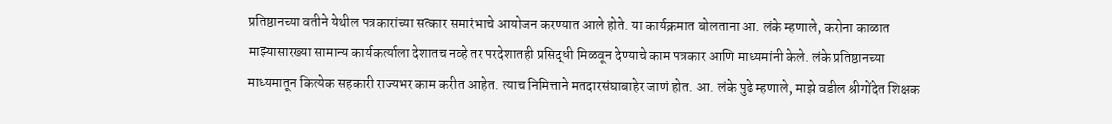प्रतिष्ठानच्या वतीने येथील पत्रकारांच्या सत्कार समारंभाचे आयोजन करण्यात आले होते. या कार्यक्रमात बोलताना आ. लंके म्हणाले, करोना काळात माझ्यासारख्या सामान्य कार्यकर्त्याला देशातच नव्हे तर परदेशातही प्रसिद्धी मिळवून देण्याचे काम पत्रकार आणि माध्यमांनी केले. लंके प्रतिष्ठानच्या माध्यमातून कित्येक सहकारी राज्यभर काम करीत आहेत. त्याच निमित्ताने मतदारसंघाबाहेर जाणं होत. आ. लंके पुढे म्हणाले, माझे वडील श्रीगोंदेत शिक्षक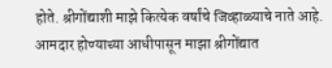होते. श्रीगोंद्याशी माझे कित्येक वर्षांचे जिव्हाळ्याचे नाते आहे. आमदार होण्याच्या आधीपासून माझा श्रीगोंद्यात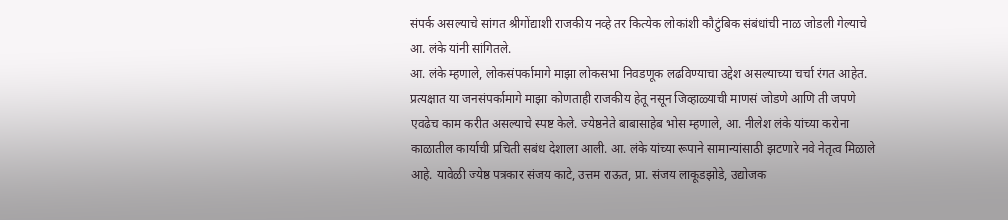संपर्क असल्याचे सांगत श्रीगोंद्याशी राजकीय नव्हे तर कित्येक लोकांशी कौटुंबिक संबंधांची नाळ जोडली गेल्याचे आ. लंके यांनी सांगितले.
आ. लंके म्हणाले, लोकसंपर्कामागे माझा लोकसभा निवडणूक लढविण्याचा उद्देश असल्याच्या चर्चा रंगत आहेत. प्रत्यक्षात या जनसंपर्कामागे माझा कोणताही राजकीय हेतू नसून जिव्हाळ्याची माणसं जोडणे आणि ती जपणे एवढेच काम करीत असल्याचे स्पष्ट केले. ज्येष्ठनेते बाबासाहेब भोस म्हणाले, आ. नीलेश लंके यांच्या करोना काळातील कार्याची प्रचिती सबंध देशाला आली. आ. लंके यांच्या रूपाने सामान्यांसाठी झटणारे नवे नेतृत्व मिळाले आहे. यावेळी ज्येष्ठ पत्रकार संजय काटे, उत्तम राऊत, प्रा. संजय लाकूडझोडे, उद्योजक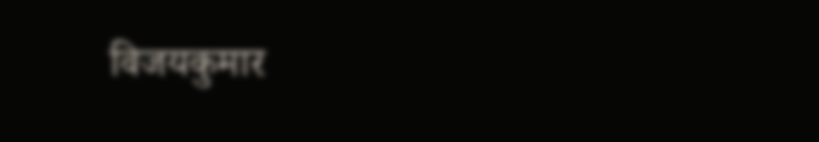विजयकुमार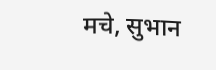मचे, सुभान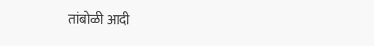तांबोळी आदी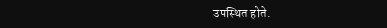उपस्थित होते.